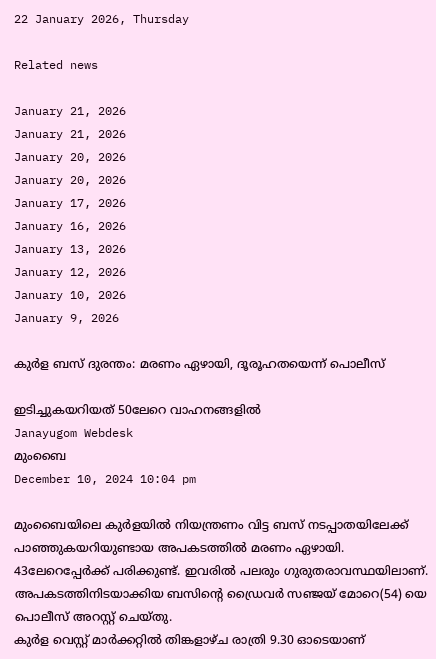22 January 2026, Thursday

Related news

January 21, 2026
January 21, 2026
January 20, 2026
January 20, 2026
January 17, 2026
January 16, 2026
January 13, 2026
January 12, 2026
January 10, 2026
January 9, 2026

കുര്‍ള ബസ് ദുരന്തം: മരണം ഏഴായി, ദൂരൂഹതയെന്ന് പൊലീസ്

ഇടിച്ചുകയറിയത് 50ലേറെ വാഹനങ്ങളില്‍
Janayugom Webdesk
മുംബൈ
December 10, 2024 10:04 pm

മുംബൈയിലെ കുര്‍ളയില്‍ നിയന്ത്രണം വിട്ട ബസ് നടപ്പാതയിലേക്ക് പാഞ്ഞുകയറിയുണ്ടായ അപകടത്തില്‍ മരണം ഏഴായി. 43ലേറെപ്പേര്‍ക്ക് പരിക്കുണ്ട്. ഇവരില്‍ പലരും ഗുരുതരാവസ്ഥയിലാണ്. അപകടത്തിനിടയാക്കിയ ബസിന്റെ ഡ്രൈവര്‍ സഞ്ജയ് മോറെ(54) യെ പൊലീസ് അറസ്റ്റ് ചെയ്തു.
കുര്‍ള വെസ്റ്റ് മാര്‍ക്കറ്റില്‍ തിങ്കളാഴ്ച രാത്രി 9.30 ഓടെയാണ്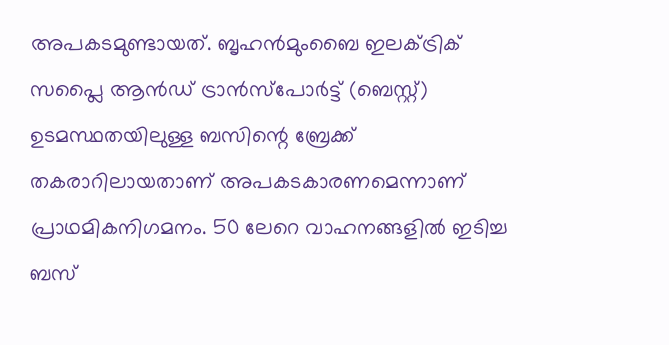അപകടമുണ്ടായത്. ബൃഹൻമുംബൈ ഇലക്‌ട്രിക് സപ്ലൈ ആൻഡ് ട്രാൻസ്‌പോർട്ട് (ബെസ്റ്റ്) ഉടമസ്ഥതയിലുള്ള ബസിന്റെ ബ്രേക്ക് തകരാറിലായതാണ് അപകടകാരണമെന്നാണ് പ്രാഥമികനിഗമനം. 50 ലേറെ വാഹനങ്ങളില്‍ ഇടിച്ച ബസ്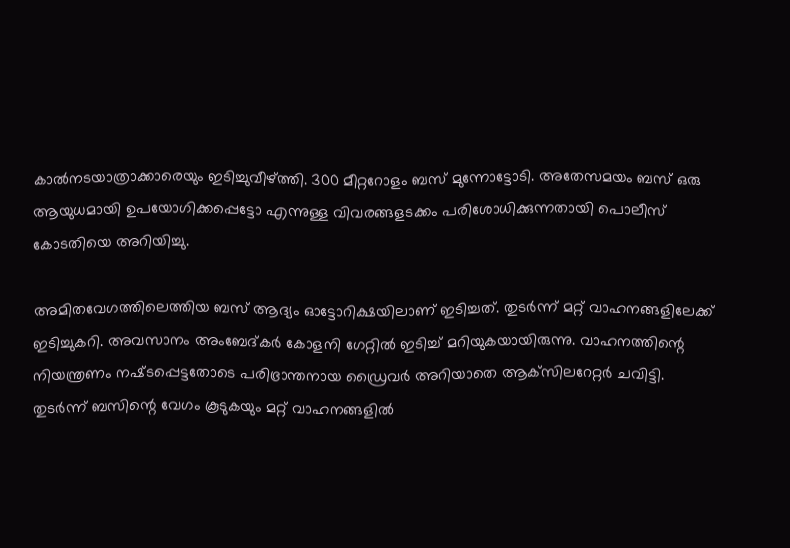കാല്‍നടയാത്രാക്കാരെയും ഇടിച്ചുവീഴ്ത്തി. 300 മീറ്ററോളം ബസ് മുന്നോട്ടോടി. അതേസമയം ബസ് ഒരു ആയുധമായി ഉപയോഗിക്കപ്പെട്ടോ എന്നുള്ള വിവരങ്ങളടക്കം പരിശോധിക്കുന്നതായി പൊലീസ് കോടതിയെ അറിയിച്ചു.

അമിതവേഗത്തിലെത്തിയ ബസ് ആദ്യം ഓട്ടോറിക്ഷയിലാണ് ഇടിച്ചത്. തുടര്‍ന്ന് മറ്റ് വാഹനങ്ങളിലേക്ക് ഇടിച്ചുകറി. അവസാനം അംബേദ്‌കര്‍ കോളനി ഗേറ്റില്‍ ഇടിച്ച് മറിയുകയായിരുന്നു. വാഹനത്തിന്റെ നിയന്ത്രണം നഷ്‌ടപ്പെട്ടതോടെ പരിഭ്രാന്തനായ ഡ്രൈവർ അറിയാതെ ആക്‌സിലറേറ്റര്‍ ചവിട്ടി. തുടര്‍ന്ന് ബസിന്റെ വേഗം കൂടുകയും മറ്റ് വാഹനങ്ങളില്‍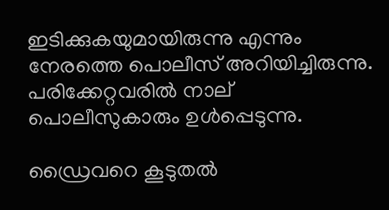ഇടിക്കുകയുമായിരുന്നു എന്നും നേരത്തെ പൊലീസ് അറിയിച്ചിരുന്നു. പരിക്കേറ്റവരിൽ നാല് പൊലീസുകാരും ഉള്‍പ്പെടുന്നു.

ഡ്രൈവറെ കൂടുതല്‍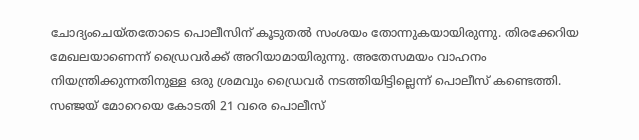ചോദ്യംചെയ്തതോടെ പൊലീസിന് കൂടുതല്‍ സംശയം തോന്നുകയായിരുന്നു. തിരക്കേറിയ മേഖലയാണെന്ന് ഡ്രൈവര്‍ക്ക് അറിയാമായിരുന്നു. അതേസമയം വാഹനം നിയന്ത്രിക്കുന്നതിനുള്ള ഒരു ശ്രമവും ഡ്രൈവര്‍ നടത്തിയിട്ടില്ലെന്ന് പൊലീസ് കണ്ടെത്തി. സഞ്ജയ് മോറെയെ കോടതി 21 വരെ പൊലീസ്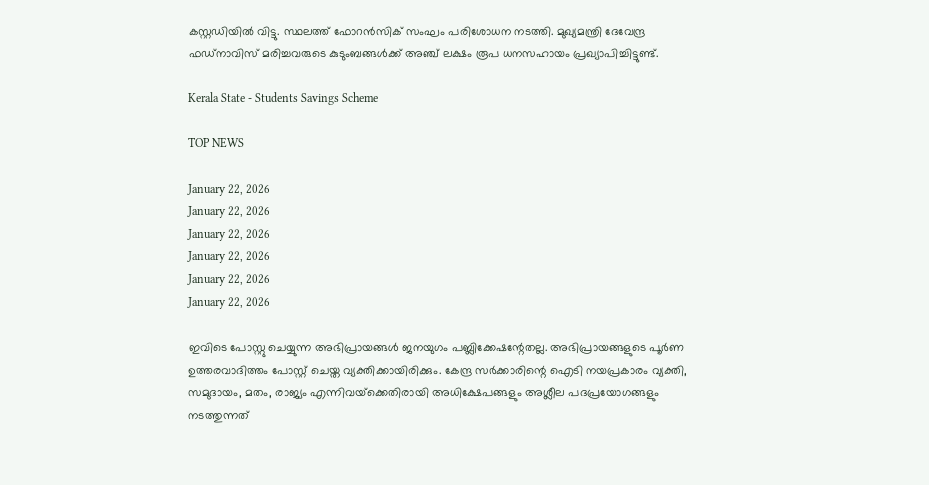കസ്റ്റഡിയിൽ വിട്ടു. സ്ഥലത്ത് ഫോറന്‍സിക് സംഘം പരിശോധന നടത്തി. മുഖ്യമന്ത്രി ദേവേന്ദ്ര ഫഡ്‌നാവിസ് മരിച്ചവരുടെ കുടുംബങ്ങൾക്ക് അഞ്ച് ലക്ഷം രൂപ ധനസഹായം പ്രഖ്യാപിച്ചിട്ടുണ്ട്.

Kerala State - Students Savings Scheme

TOP NEWS

January 22, 2026
January 22, 2026
January 22, 2026
January 22, 2026
January 22, 2026
January 22, 2026

ഇവിടെ പോസ്റ്റു ചെയ്യുന്ന അഭിപ്രായങ്ങള്‍ ജനയുഗം പബ്ലിക്കേഷന്റേതല്ല. അഭിപ്രായങ്ങളുടെ പൂര്‍ണ ഉത്തരവാദിത്തം പോസ്റ്റ് ചെയ്ത വ്യക്തിക്കായിരിക്കും. കേന്ദ്ര സര്‍ക്കാരിന്റെ ഐടി നയപ്രകാരം വ്യക്തി, സമുദായം, മതം, രാജ്യം എന്നിവയ്‌ക്കെതിരായി അധിക്ഷേപങ്ങളും അശ്ലീല പദപ്രയോഗങ്ങളും നടത്തുന്നത്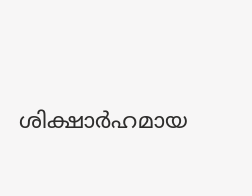ശിക്ഷാര്‍ഹമായ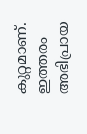കുറ്റമാണ്. ഇത്തരം അഭിപ്രായ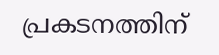പ്രകടനത്തിന്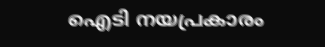ഐടി നയപ്രകാരം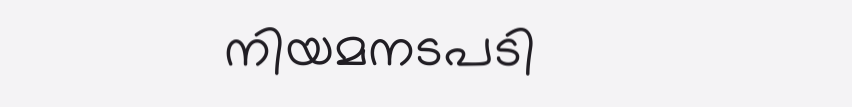നിയമനടപടി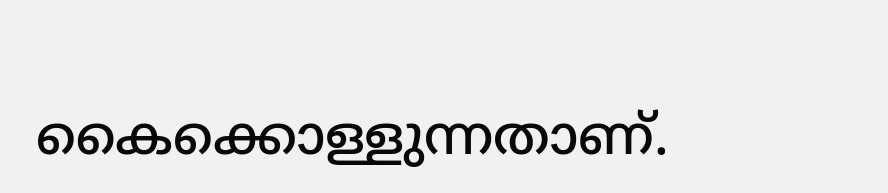കൈക്കൊള്ളുന്നതാണ്.